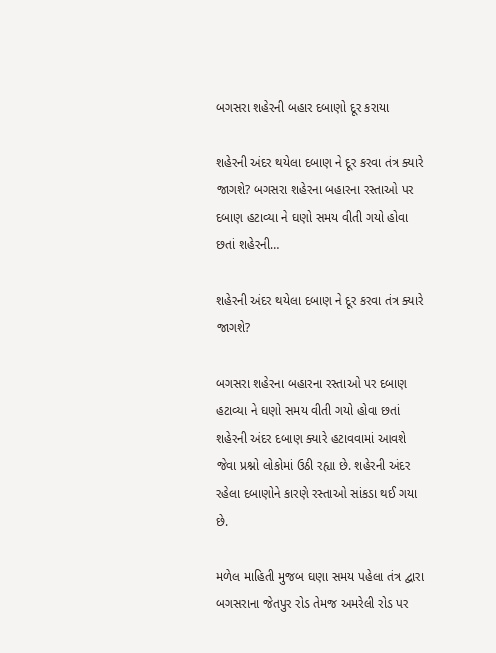બગસરા શહેરની બહાર દબાણો દૂર કરાયા

શહેરની અંદર થયેલા દબાણ ને દૂર કરવા તંત્ર ક્યારે જાગશે? બગસરા શહેરના બહારના રસ્તાઓ પર દબાણ હટાવ્યા ને ઘણો સમય વીતી ગયો હોવા છતાં શહેરની…

શહેરની અંદર થયેલા દબાણ ને દૂર કરવા તંત્ર ક્યારે જાગશે?

બગસરા શહેરના બહારના રસ્તાઓ પર દબાણ હટાવ્યા ને ઘણો સમય વીતી ગયો હોવા છતાં શહેરની અંદર દબાણ ક્યારે હટાવવામાં આવશે જેવા પ્રશ્નો લોકોમાં ઉઠી રહ્યા છે. શહેરની અંદર રહેલા દબાણોને કારણે રસ્તાઓ સાંકડા થઈ ગયા છે.

મળેલ માહિતી મુજબ ઘણા સમય પહેલા તંત્ર દ્વારા બગસરાના જેતપુર રોડ તેમજ અમરેલી રોડ પર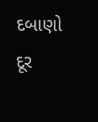દબાણો દૂર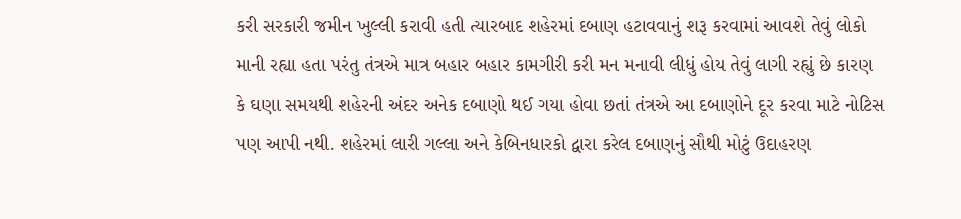કરી સરકારી જમીન ખુલ્લી કરાવી હતી ત્યારબાદ શહેરમાં દબાણ હટાવવાનું શરૂ કરવામાં આવશે તેવું લોકો માની રહ્યા હતા પરંતુ તંત્રએ માત્ર બહાર બહાર કામગીરી કરી મન મનાવી લીધું હોય તેવું લાગી રહ્યું છે કારણ કે ઘણા સમયથી શહેરની અંદર અનેક દબાણો થઈ ગયા હોવા છતાં તંત્રએ આ દબાણોને દૂર કરવા માટે નોટિસ પણ આપી નથી. શહેરમાં લારી ગલ્લા અને કેબિનધારકો દ્વારા કરેલ દબાણનું સૌથી મોટું ઉદાહરણ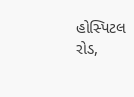હોસ્પિટલ રોડ,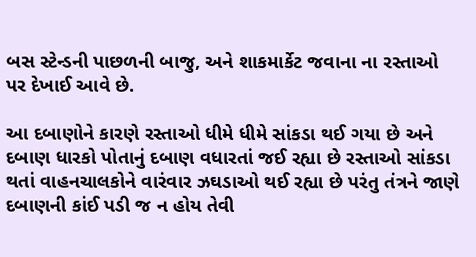બસ સ્ટેન્ડની પાછળની બાજુ, અને શાકમાર્કેટ જવાના ના રસ્તાઓ પર દેખાઈ આવે છે.

આ દબાણોને કારણે રસ્તાઓ ધીમે ધીમે સાંકડા થઈ ગયા છે અને દબાણ ધારકો પોતાનું દબાણ વધારતાં જઈ રહ્યા છે રસ્તાઓ સાંકડા થતાં વાહનચાલકોને વારંવાર ઝઘડાઓ થઈ રહ્યા છે પરંતુ તંત્રને જાણે દબાણની કાંઈ પડી જ ન હોય તેવી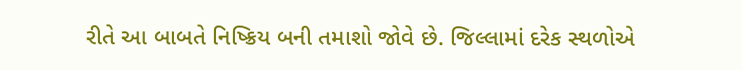રીતે આ બાબતે નિષ્ક્રિય બની તમાશો જોવે છે. જિલ્લામાં દરેક સ્થળોએ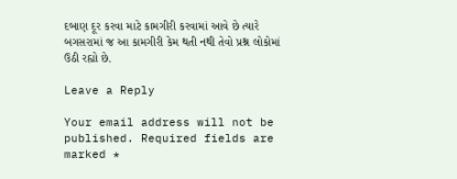દબાણ દૂર કરવા માટે કામગીરી કરવામાં આવે છે ત્યારે બગસરામાં જ આ કામગીરી કેમ થતી નથી તેવો પ્રશ્ન લોકોમાં ઉઠી રહ્યો છે.

Leave a Reply

Your email address will not be published. Required fields are marked *